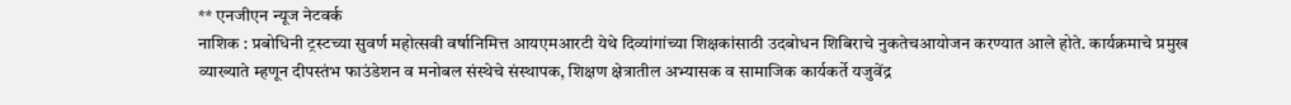** एनजीएन न्यूज नेटवर्क
नाशिक : प्रबोधिनी ट्रस्टच्या सुवर्ण महोत्सवी वर्षानिमित्त आयएमआरटी येथे दिव्यांगांच्या शिक्षकांसाठी उदबोधन शिबिराचे नुकतेचआयोजन करण्यात आले होते. कार्यक्रमाचे प्रमुख व्याख्याते म्हणून दीपस्तंभ फाउंडेशन व मनोबल संस्थेचे संस्थापक, शिक्षण क्षेत्रातील अभ्यासक व सामाजिक कार्यकर्ते यजुवेंद्र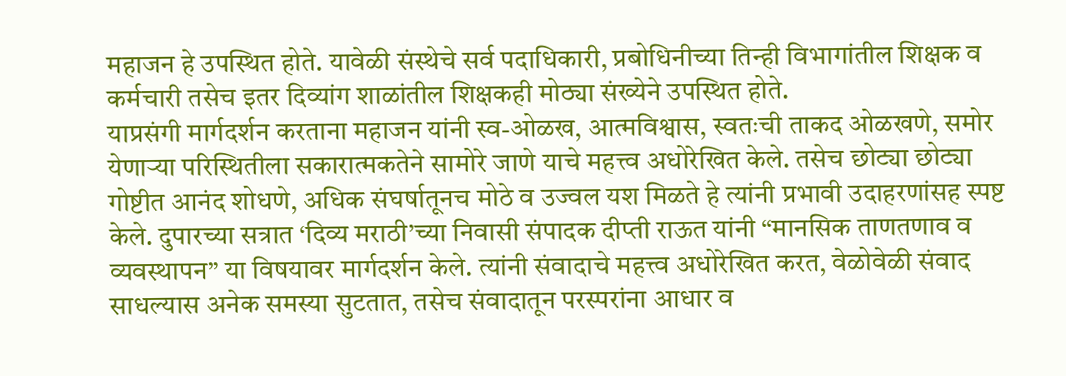महाजन हे उपस्थित होते. यावेळी संस्थेचे सर्व पदाधिकारी, प्रबोधिनीच्या तिन्ही विभागांतील शिक्षक व कर्मचारी तसेच इतर दिव्यांग शाळांतील शिक्षकही मोठ्या संख्येने उपस्थित होते.
याप्रसंगी मार्गदर्शन करताना महाजन यांनी स्व-ओळख, आत्मविश्वास, स्वतःची ताकद ओळखणे, समोर येणाऱ्या परिस्थितीला सकारात्मकतेने सामोरे जाणे याचे महत्त्व अधोरेखित केले. तसेच छोट्या छोट्या गोष्टीत आनंद शोधणे, अधिक संघर्षातूनच मोठे व उज्वल यश मिळते हे त्यांनी प्रभावी उदाहरणांसह स्पष्ट केले. दुपारच्या सत्रात ‘दिव्य मराठी’च्या निवासी संपादक दीप्ती राऊत यांनी “मानसिक ताणतणाव व व्यवस्थापन” या विषयावर मार्गदर्शन केले. त्यांनी संवादाचे महत्त्व अधोरेखित करत, वेळोवेळी संवाद साधल्यास अनेक समस्या सुटतात, तसेच संवादातून परस्परांना आधार व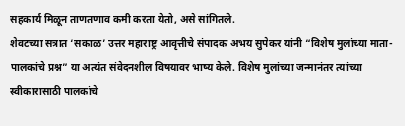सहकार्य मिळून ताणतणाव कमी करता येतो, असे सांगितले.
शेवटच्या सत्रात ‘सकाळ’ उत्तर महाराष्ट्र आवृत्तीचे संपादक अभय सुपेकर यांनी “विशेष मुलांच्या माता-पालकांचे प्रश्न” या अत्यंत संवेदनशील विषयावर भाष्य केले. विशेष मुलांच्या जन्मानंतर त्यांच्या स्वीकारासाठी पालकांचे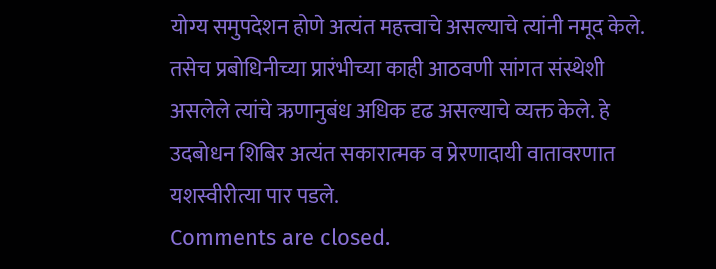योग्य समुपदेशन होणे अत्यंत महत्त्वाचे असल्याचे त्यांनी नमूद केले. तसेच प्रबोधिनीच्या प्रारंभीच्या काही आठवणी सांगत संस्थेशी असलेले त्यांचे ऋणानुबंध अधिक दृढ असल्याचे व्यक्त केले. हे उदबोधन शिबिर अत्यंत सकारात्मक व प्रेरणादायी वातावरणात यशस्वीरीत्या पार पडले.
Comments are closed.